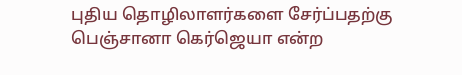புதிய தொழிலாளர்களை சேர்ப்பதற்கு பெஞ்சானா கெர்ஜெயா என்ற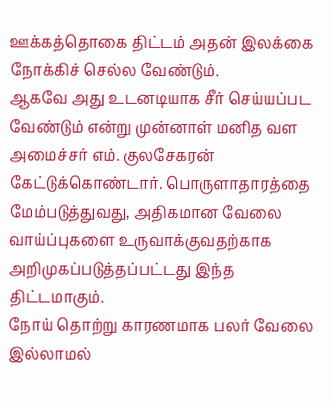ஊக்கத்தொகை திட்டம் அதன் இலக்கை நோக்கிச் செல்ல வேண்டும்.
ஆகவே அது உடனடியாக சீர் செய்யப்பட வேண்டும் என்று முன்னாள் மனித வள அமைச்சர் எம். குலசேகரன் கேட்டுக்கொண்டார். பொருளாதாரத்தை மேம்படுத்துவது, அதிகமான வேலை வாய்ப்புகளை உருவாக்குவதற்காக அறிமுகப்படுத்தப்பட்டது இந்த திட்டமாகும்.
நோய் தொற்று காரணமாக பலர் வேலை இல்லாமல்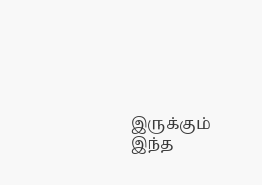இருக்கும் இந்த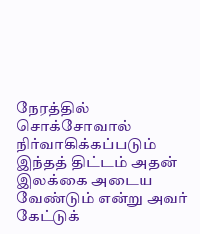நேரத்தில் சொக்சோவால் நிர்வாகிக்கப்படும் இந்தத் திட்டம் அதன் இலக்கை அடைய வேண்டும் என்று அவர் கேட்டுக்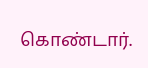கொண்டார்.